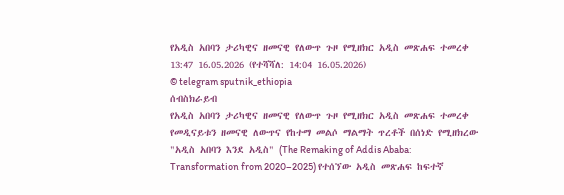የአዲስ አበባን ታሪካዊና ዘመናዊ የለውጥ ጉዞ የሚዘክር አዲስ መጽሐፍ ተመረቀ
13:47 16.05.2026 (የተሻሻለ: 14:04 16.05.2026)
© telegram sputnik_ethiopia
ሰብስክራይብ
የአዲስ አበባን ታሪካዊና ዘመናዊ የለውጥ ጉዞ የሚዘክር አዲስ መጽሐፍ ተመረቀ
የመዲናይቱን ዘመናዊ ለውጥና የከተማ መልሶ ማልማት ጥረቶች በሰነድ የሚዘክረው "አዲስ አበባን እንደ አዲስ" (The Remaking of Addis Ababa: Transformation from 2020–2025) የተሰኘው አዲስ መጽሐፍ ከፍተኛ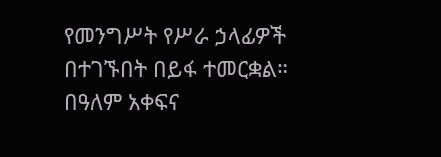የመንግሥት የሥራ ኃላፊዎች በተገኙበት በይፋ ተመርቋል።
በዓለም አቀፍና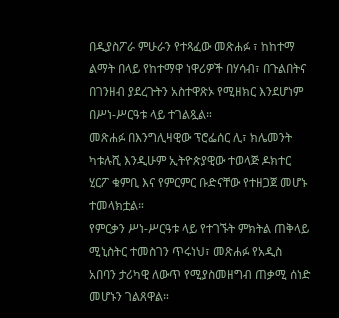በዲያስፖራ ምሁራን የተጻፈው መጽሐፉ ፣ ከከተማ ልማት በላይ የከተማዋ ነዋሪዎች በሃሳብ፣ በጉልበትና በገንዘብ ያደረጉትን አስተዋጽኦ የሚዘክር እንደሆነም በሥነ-ሥርዓቱ ላይ ተገልጿል።
መጽሐፉ በእንግሊዛዊው ፕሮፌሰር ሊ፣ ክሌመንት ካቱሉሺ እንዲሁም ኢትዮጵያዊው ተወላጅ ዶክተር ሂርፖ ቁምቢ እና የምርምር ቡድናቸው የተዘጋጀ መሆኑ ተመላክቷል።
የምርቃን ሥነ-ሥርዓቱ ላይ የተገኙት ምክትል ጠቅላይ ሚኒስትር ተመስገን ጥሩነህ፣ መጽሐፉ የአዲስ አበባን ታሪካዊ ለውጥ የሚያስመዘግብ ጠቃሚ ሰነድ መሆኑን ገልጸዋል።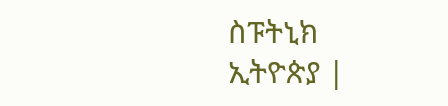ስፑትኒክ ኢትዮጵያ |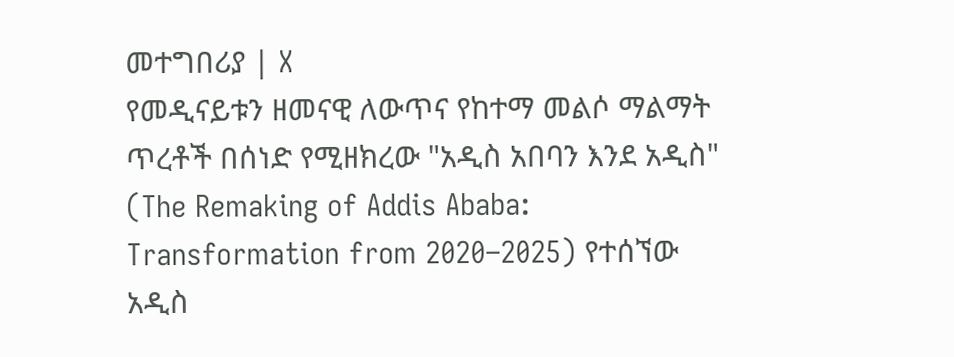መተግበሪያ | X
የመዲናይቱን ዘመናዊ ለውጥና የከተማ መልሶ ማልማት ጥረቶች በሰነድ የሚዘክረው "አዲስ አበባን እንደ አዲስ" (The Remaking of Addis Ababa: Transformation from 2020–2025) የተሰኘው አዲስ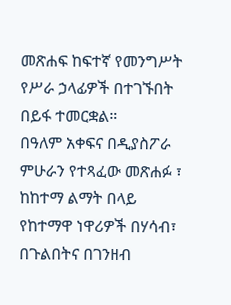መጽሐፍ ከፍተኛ የመንግሥት የሥራ ኃላፊዎች በተገኙበት በይፋ ተመርቋል።
በዓለም አቀፍና በዲያስፖራ ምሁራን የተጻፈው መጽሐፉ ፣ ከከተማ ልማት በላይ የከተማዋ ነዋሪዎች በሃሳብ፣ በጉልበትና በገንዘብ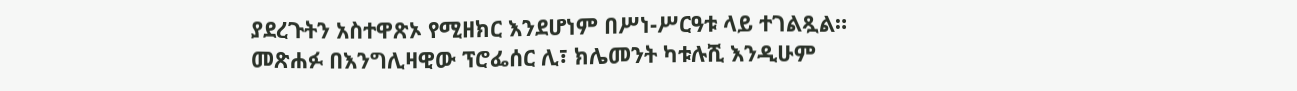ያደረጉትን አስተዋጽኦ የሚዘክር እንደሆነም በሥነ-ሥርዓቱ ላይ ተገልጿል።
መጽሐፉ በእንግሊዛዊው ፕሮፌሰር ሊ፣ ክሌመንት ካቱሉሺ እንዲሁም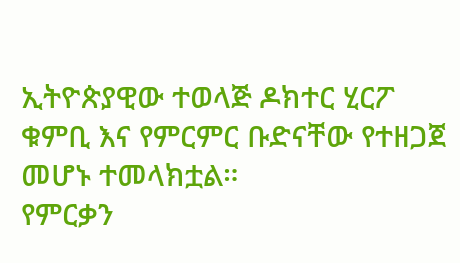ኢትዮጵያዊው ተወላጅ ዶክተር ሂርፖ ቁምቢ እና የምርምር ቡድናቸው የተዘጋጀ መሆኑ ተመላክቷል።
የምርቃን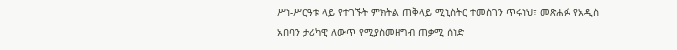ሥነ-ሥርዓቱ ላይ የተገኙት ምክትል ጠቅላይ ሚኒስትር ተመስገን ጥሩነህ፣ መጽሐፉ የአዲስ አበባን ታሪካዊ ለውጥ የሚያስመዘግብ ጠቃሚ ሰነድ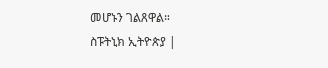መሆኑን ገልጸዋል።
ስፑትኒክ ኢትዮጵያ |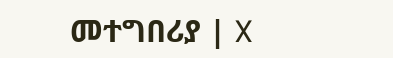መተግበሪያ | X